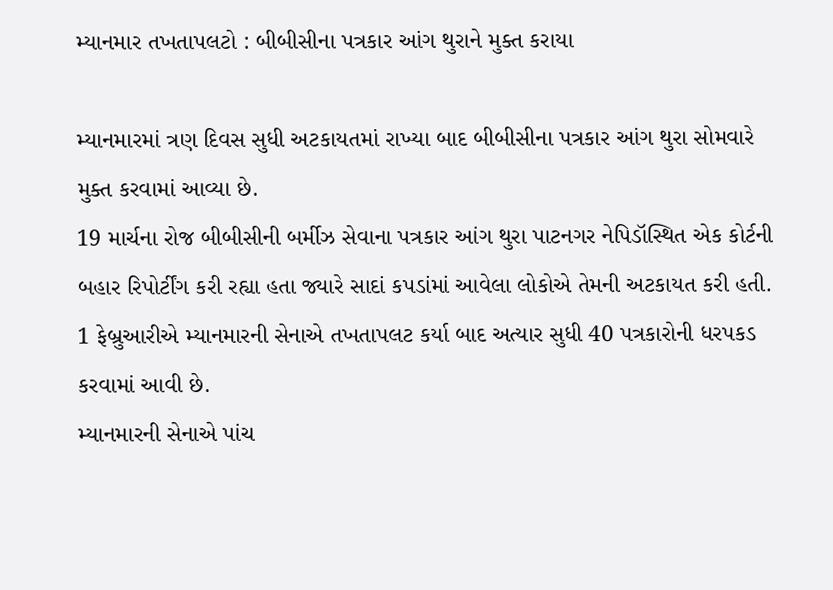મ્યાનમાર તખતાપલટો : બીબીસીના પત્રકાર આંગ થુરાને મુક્ત કરાયા

મ્યાનમારમાં ત્રણ દિવસ સુધી અટકાયતમાં રાખ્યા બાદ બીબીસીના પત્રકાર આંગ થુરા સોમવારે મુક્ત કરવામાં આવ્યા છે.
19 માર્ચના રોજ બીબીસીની બર્મીઝ સેવાના પત્રકાર આંગ થુરા પાટનગર નેપિડૉસ્થિત એક કોર્ટની બહાર રિપોર્ટીંગ કરી રહ્યા હતા જ્યારે સાદાં કપડાંમાં આવેલા લોકોએ તેમની અટકાયત કરી હતી.
1 ફેબ્રુઆરીએ મ્યાનમારની સેનાએ તખતાપલટ કર્યા બાદ અત્યાર સુધી 40 પત્રકારોની ધરપકડ કરવામાં આવી છે.
મ્યાનમારની સેનાએ પાંચ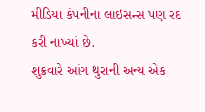મીડિયા કંપનીના લાઇસન્સ પણ રદ કરી નાખ્યાં છે.
શુક્રવારે આંગ થુરાની અન્ય એક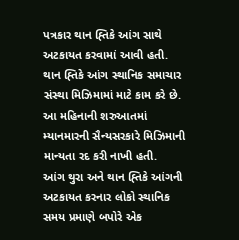પત્રકાર થાન હ્તિકે આંગ સાથે અટકાયત કરવામાં આવી હતી.
થાન હ્તિકે આંગ સ્થાનિક સમાચાર સંસ્થા મિઝિમામાં માટે કામ કરે છે. આ મહિનાની શરુઆતમાં મ્યાનમારની સૈન્યસરકારે મિઝિમાની માન્યતા રદ કરી નાખી હતી.
આંગ થુરા અને થાન હ્તિકે આંગની અટકાયત કરનાર લોકો સ્થાનિક સમય પ્રમાણે બપોરે એક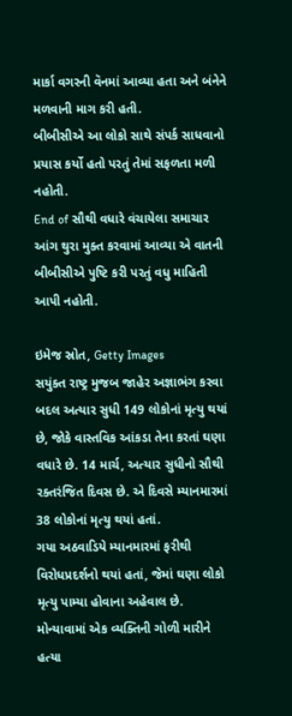માર્કા વગરની વૅનમાં આવ્યા હતા અને બંનેને મળવાની માગ કરી હતી.
બીબીસીએ આ લોકો સાથે સંપર્ક સાધવાનો પ્રયાસ કર્યો હતો પરતું તેમાં સફળતા મળી નહોતી.
End of સૌથી વધારે વંચાયેલા સમાચાર
આંગ થુરા મુક્ત કરવામાં આવ્યા એ વાતની બીબીસીએ પુષ્ટિ કરી પરતું વધુ માહિતી આપી નહોતી.

ઇમેજ સ્રોત, Getty Images
સયુંક્ત રાષ્ટ્ર મુજબ જાહેર અજ્ઞાભંગ કરવા બદલ અત્યાર સુધી 149 લોકોનાં મૃત્યુ થયાં છે, જોકે વાસ્તવિક આંકડા તેના કરતાં ઘણા વધારે છે. 14 માર્ચ, અત્યાર સુધીનો સૌથી રક્તરંજિત દિવસ છે. એ દિવસે મ્યાનમારમાં 38 લોકોનાં મૃત્યુ થયાં હતાં.
ગયા અઠવાડિયે મ્યાનમારમાં ફરીથી વિરોધપ્રદર્શનો થયાં હતાં, જેમાં ઘણા લોકો મૃત્યુ પામ્યા હોવાના અહેવાલ છે.
મોન્યાવામાં એક વ્યક્તિની ગોળી મારીને હત્યા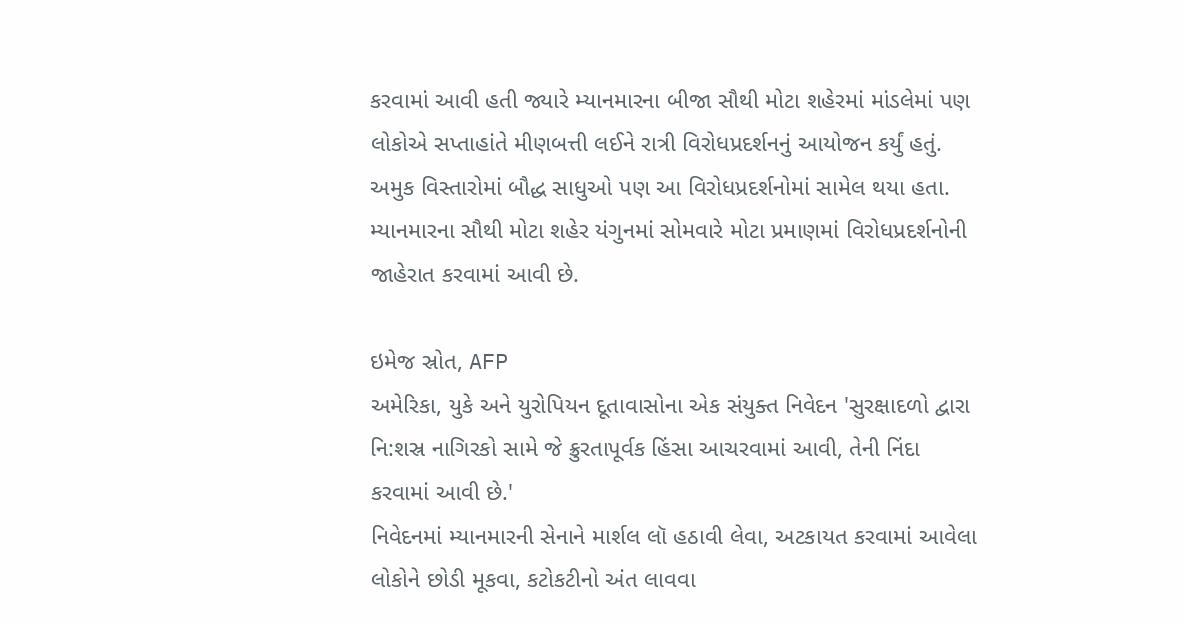કરવામાં આવી હતી જ્યારે મ્યાનમારના બીજા સૌથી મોટા શહેરમાં માંડલેમાં પણ લોકોએ સપ્તાહાંતે મીણબત્તી લઈને રાત્રી વિરોધપ્રદર્શનનું આયોજન કર્યું હતું.
અમુક વિસ્તારોમાં બૌદ્ધ સાધુઓ પણ આ વિરોધપ્રદર્શનોમાં સામેલ થયા હતા.
મ્યાનમારના સૌથી મોટા શહેર યંગુનમાં સોમવારે મોટા પ્રમાણમાં વિરોધપ્રદર્શનોની જાહેરાત કરવામાં આવી છે.

ઇમેજ સ્રોત, AFP
અમેરિકા, યુકે અને યુરોપિયન દૂતાવાસોના એક સંયુક્ત નિવેદન 'સુરક્ષાદળો દ્વારા નિ:શસ્ર નાગિરકો સામે જે ક્રુરતાપૂર્વક હિંસા આચરવામાં આવી, તેની નિંદા કરવામાં આવી છે.'
નિવેદનમાં મ્યાનમારની સેનાને માર્શલ લૉ હઠાવી લેવા, અટકાયત કરવામાં આવેલા લોકોને છોડી મૂકવા, કટોકટીનો અંત લાવવા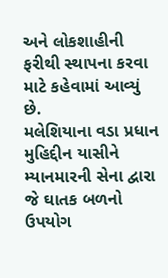અને લોકશાહીની ફરીથી સ્થાપના કરવા માટે કહેવામાં આવ્યું છે.
મલેશિયાના વડા પ્રધાન મુહિદ્દીન યાસીને મ્યાનમારની સેના દ્વારા જે ઘાતક બળનો ઉપયોગ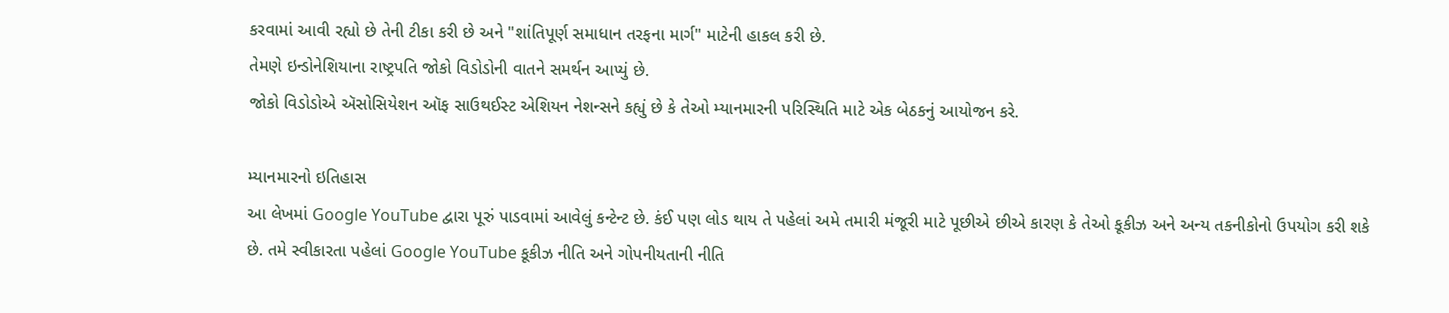કરવામાં આવી રહ્યો છે તેની ટીકા કરી છે અને "શાંતિપૂર્ણ સમાધાન તરફના માર્ગ" માટેની હાકલ કરી છે.
તેમણે ઇન્ડોનેશિયાના રાષ્ટ્રપતિ જોકો વિડોડોની વાતને સમર્થન આપ્યું છે.
જોકો વિડોડોએ ઍસોસિયેશન ઑફ સાઉથઈસ્ટ એશિયન નેશન્સને કહ્યું છે કે તેઓ મ્યાનમારની પરિસ્થિતિ માટે એક બેઠકનું આયોજન કરે.

મ્યાનમારનો ઇતિહાસ
આ લેખમાં Google YouTube દ્વારા પૂરું પાડવામાં આવેલું કન્ટેન્ટ છે. કંઈ પણ લોડ થાય તે પહેલાં અમે તમારી મંજૂરી માટે પૂછીએ છીએ કારણ કે તેઓ કૂકીઝ અને અન્ય તકનીકોનો ઉપયોગ કરી શકે છે. તમે સ્વીકારતા પહેલાં Google YouTube કૂકીઝ નીતિ અને ગોપનીયતાની નીતિ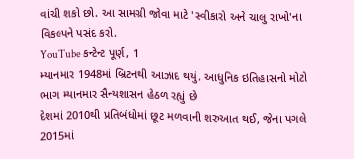વાંચી શકો છો. આ સામગ્રી જોવા માટે 'સ્વીકારો અને ચાલુ રાખો'ના વિકલ્પને પસંદ કરો.
YouTube કન્ટેન્ટ પૂર્ણ, 1
મ્યાનમાર 1948માં બ્રિટનથી આઝાદ થયું. આધુનિક ઇતિહાસનો મોટો ભાગ મ્યાનમાર સૈન્યશાસન હેઠળ રહ્યું છે
દેશમાં 2010થી પ્રતિબંધોમાં છૂટ મળવાની શરુઆત થઈ, જેના પગલે 2015માં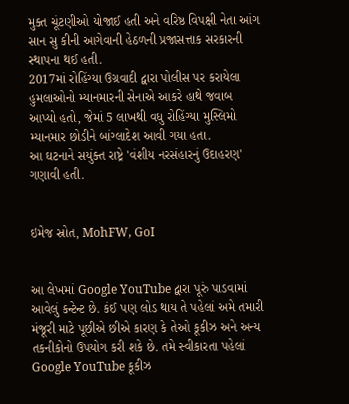મુક્ત ચૂંટણીઓ યોજાઈ હતી અને વરિષ્ઠ વિપક્ષી નેતા આંગ સાન સુ કીની આગેવાની હેઠળની પ્રજાસત્તાક સરકારની સ્થાપના થઈ હતી.
2017માં રોહિંગ્યા ઉગ્રવાદી દ્વારા પોલીસ પર કરાયેલા હુમલાઓનો મ્યાનમારની સેનાએ આકરે હાથે જવાબ આપ્યો હતો, જેમાં 5 લાખથી વધુ રોહિંગ્યા મુસ્લિમો મ્યાનમાર છોડીને બાંગ્લાદેશ આવી ગયા હતા.
આ ઘટનાને સયુંક્ત રાષ્ટ્રે 'વંશીય નરસંહારનું ઉદાહરણ' ગણાવી હતી.


ઇમેજ સ્રોત, MohFW, GoI


આ લેખમાં Google YouTube દ્વારા પૂરું પાડવામાં આવેલું કન્ટેન્ટ છે. કંઈ પણ લોડ થાય તે પહેલાં અમે તમારી મંજૂરી માટે પૂછીએ છીએ કારણ કે તેઓ કૂકીઝ અને અન્ય તકનીકોનો ઉપયોગ કરી શકે છે. તમે સ્વીકારતા પહેલાં Google YouTube કૂકીઝ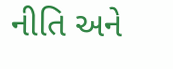નીતિ અને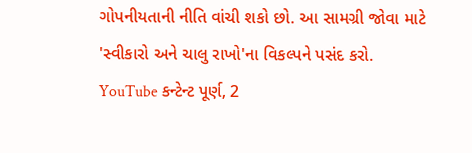ગોપનીયતાની નીતિ વાંચી શકો છો. આ સામગ્રી જોવા માટે 'સ્વીકારો અને ચાલુ રાખો'ના વિકલ્પને પસંદ કરો.
YouTube કન્ટેન્ટ પૂર્ણ, 2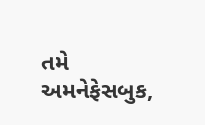તમે અમનેફેસબુક,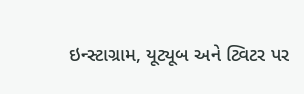ઇન્સ્ટાગ્રામ, યૂટ્યૂબ અને ટ્વિટર પર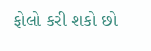ફોલો કરી શકો છો